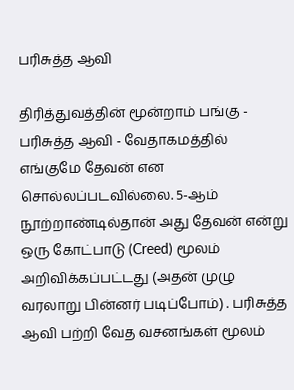பரிசுத்த ஆவி

திரித்துவத்தின் மூன்றாம் பங்கு - பரிசுத்த ஆவி - வேதாகமத்தில் எங்குமே தேவன் என சொல்லப்படவில்லை. 5-ஆம் நூற்றாண்டில்தான் அது தேவன் என்று ஒரு கோட்பாடு (Creed) மூலம் அறிவிக்கப்பட்டது (அதன் முழு வரலாறு பின்னர் படிப்போம்) . பரிசுத்த ஆவி பற்றி வேத வசனங்கள் மூலம்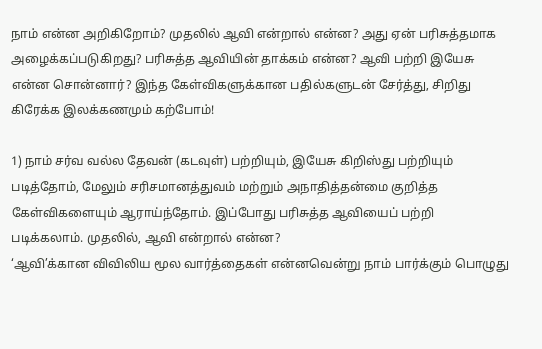நாம் என்ன அறிகிறோம்? முதலில் ஆவி என்றால் என்ன? அது ஏன் பரிசுத்தமாக அழைக்கப்படுகிறது? பரிசுத்த ஆவியின் தாக்கம் என்ன? ஆவி பற்றி இயேசு என்ன சொன்னார்? இந்த கேள்விகளுக்கான பதில்களுடன் சேர்த்து, சிறிது கிரேக்க இலக்கணமும் கற்போம்!

1) நாம் சர்வ வல்ல தேவன் (கடவுள்) பற்றியும், இயேசு கிறிஸ்து பற்றியும் படித்தோம், மேலும் சரிசமானத்துவம் மற்றும் அநாதித்தன்மை குறித்த கேள்விகளையும் ஆராய்ந்தோம். இப்போது பரிசுத்த ஆவியைப் பற்றி படிக்கலாம். முதலில், ஆவி என்றால் என்ன?
‘ஆவி’க்கான விவிலிய மூல வார்த்தைகள் என்னவென்று நாம் பார்க்கும் பொழுது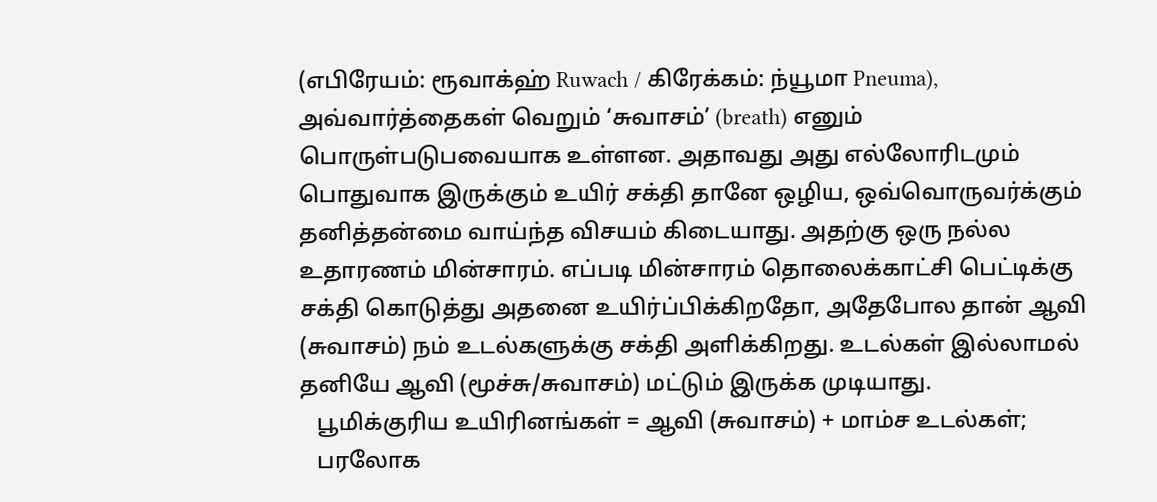(எபிரேயம்: ரூவாக்ஹ் Ruwach / கிரேக்கம்: ந்யூமா Pneuma), அவ்வார்த்தைகள் வெறும் ‘சுவாசம்’ (breath) எனும் பொருள்படுபவையாக உள்ளன. அதாவது அது எல்லோரிடமும் பொதுவாக இருக்கும் உயிர் சக்தி தானே ஒழிய, ஒவ்வொருவர்க்கும் தனித்தன்மை வாய்ந்த விசயம் கிடையாது. அதற்கு ஒரு நல்ல உதாரணம் மின்சாரம். எப்படி மின்சாரம் தொலைக்காட்சி பெட்டிக்கு சக்தி கொடுத்து அதனை உயிர்ப்பிக்கிறதோ, அதேபோல தான் ஆவி (சுவாசம்) நம் உடல்களுக்கு சக்தி அளிக்கிறது. உடல்கள் இல்லாமல் தனியே ஆவி (மூச்சு/சுவாசம்) மட்டும் இருக்க முடியாது.
   பூமிக்குரிய உயிரினங்கள் = ஆவி (சுவாசம்) + மாம்ச உடல்கள்;
   பரலோக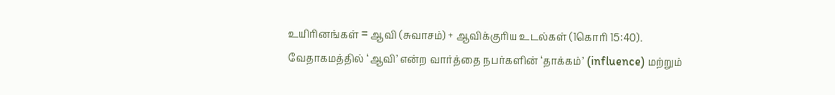உயிரினங்கள் = ஆவி (சுவாசம்) + ஆவிக்குரிய உடல்கள் (1கொரி 15:40).
வேதாகமத்தில் ‘ஆவி’ என்ற வார்த்தை நபர்களின் ‘தாக்கம்’ (influence) மற்றும்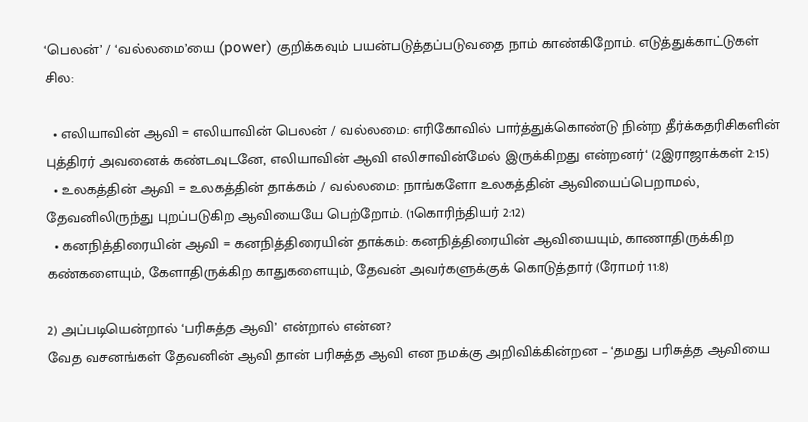‘பெலன்’ / ‘வல்லமை’யை (power) குறிக்கவும் பயன்படுத்தப்படுவதை நாம் காண்கிறோம். எடுத்துக்காட்டுகள் சில:

  • எலியாவின் ஆவி = எலியாவின் பெலன் / வல்லமை: எரிகோவில் பார்த்துக்கொண்டு நின்ற தீர்க்கதரிசிகளின் புத்திரர் அவனைக் கண்டவுடனே, எலியாவின் ஆவி எலிசாவின்மேல் இருக்கிறது என்றனர்‘ (2இராஜாக்கள் 2:15)
  • உலகத்தின் ஆவி = உலகத்தின் தாக்கம் / வல்லமை: நாங்களோ உலகத்தின் ஆவியைப்பெறாமல், தேவனிலிருந்து புறப்படுகிற ஆவியையே பெற்றோம். (1கொரிந்தியர் 2:12)
  • கனநித்திரையின் ஆவி = கனநித்திரையின் தாக்கம்: கனநித்திரையின் ஆவியையும், காணாதிருக்கிற கண்களையும், கேளாதிருக்கிற காதுகளையும், தேவன் அவர்களுக்குக் கொடுத்தார் (ரோமர் 11:8)

2) அப்படியென்றால் ‘பரிசுத்த ஆவி’ என்றால் என்ன?
வேத வசனங்கள் தேவனின் ஆவி தான் பரிசுத்த ஆவி என நமக்கு அறிவிக்கின்றன – ‘தமது பரிசுத்த ஆவியை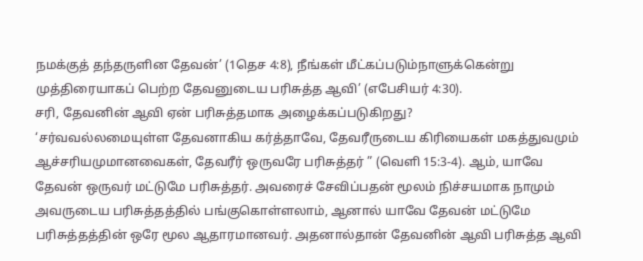நமக்குத் தந்தருளின தேவன்’ (1தெச 4:8), நீங்கள் மீட்கப்படும்நாளுக்கென்று முத்திரையாகப் பெற்ற தேவனுடைய பரிசுத்த ஆவி’ (எபேசியர் 4:30).
சரி, தேவனின் ஆவி ஏன் பரிசுத்தமாக அழைக்கப்படுகிறது?
‘சர்வவல்லமையுள்ள தேவனாகிய கர்த்தாவே, தேவரீருடைய கிரியைகள் மகத்துவமும் ஆச்சரியமுமானவைகள், தேவரீர் ஒருவரே பரிசுத்தர் ” (வெளி 15:3-4). ஆம், யாவே தேவன் ஒருவர் மட்டுமே பரிசுத்தர். அவரைச் சேவிப்பதன் மூலம் நிச்சயமாக நாமும் அவருடைய பரிசுத்தத்தில் பங்குகொள்ளலாம், ஆனால் யாவே தேவன் மட்டுமே பரிசுத்தத்தின் ஒரே மூல ஆதாரமானவர். அதனால்தான் தேவனின் ஆவி பரிசுத்த ஆவி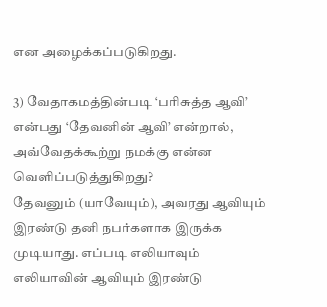என அழைக்கப்படுகிறது.

3) வேதாகமத்தின்படி ‘பரிசுத்த ஆவி’ என்பது ‘தேவனின் ஆவி’ என்றால், அவ்வேதக்கூற்று நமக்கு என்ன வெளிப்படுத்துகிறது?
தேவனும் (யாவேயும்), அவரது ஆவியும் இரண்டு தனி நபர்களாக இருக்க முடியாது. எப்படி எலியாவும் எலியாவின் ஆவியும் இரண்டு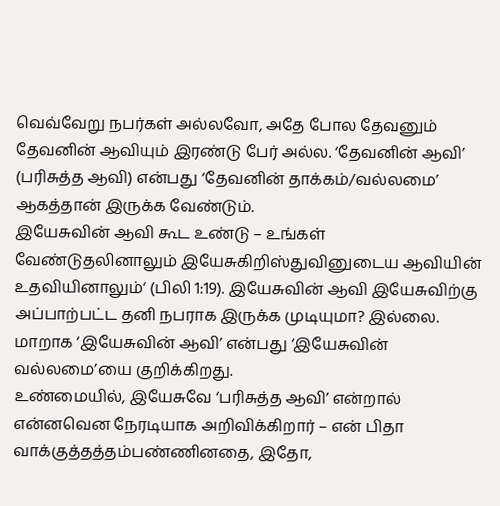வெவ்வேறு நபர்கள் அல்லவோ, அதே போல தேவனும் தேவனின் ஆவியும் இரண்டு பேர் அல்ல. ‘தேவனின் ஆவி’ (பரிசுத்த ஆவி) என்பது ‘தேவனின் தாக்கம்/வல்லமை’ ஆகத்தான் இருக்க வேண்டும்.
இயேசுவின் ஆவி கூட உண்டு – உங்கள் வேண்டுதலினாலும் இயேசுகிறிஸ்துவினுடைய ஆவியின் உதவியினாலும்‘ (பிலி 1:19). இயேசுவின் ஆவி இயேசுவிற்கு அப்பாற்பட்ட தனி நபராக இருக்க முடியுமா? இல்லை. மாறாக ‘இயேசுவின் ஆவி’ என்பது ‘இயேசுவின் வல்லமை’யை குறிக்கிறது.
உண்மையில், இயேசுவே ‘பரிசுத்த ஆவி’ என்றால் என்னவென நேரடியாக அறிவிக்கிறார் – என் பிதா வாக்குத்தத்தம்பண்ணினதை, இதோ,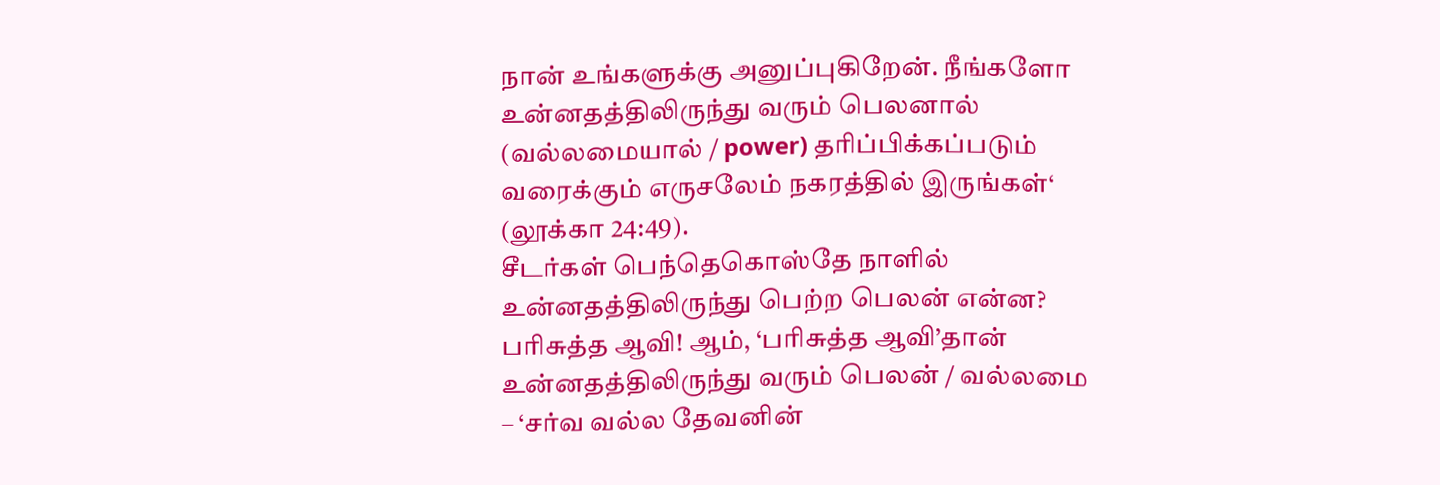நான் உங்களுக்கு அனுப்புகிறேன். நீங்களோ உன்னதத்திலிருந்து வரும் பெலனால் (வல்லமையால் / power) தரிப்பிக்கப்படும் வரைக்கும் எருசலேம் நகரத்தில் இருங்கள்‘ (லூக்கா 24:49).
சீடர்கள் பெந்தெகொஸ்தே நாளில் உன்னதத்திலிருந்து பெற்ற பெலன் என்ன?
பரிசுத்த ஆவி! ஆம், ‘பரிசுத்த ஆவி’தான் உன்னதத்திலிருந்து வரும் பெலன் / வல்லமை – ‘சர்வ வல்ல தேவனின்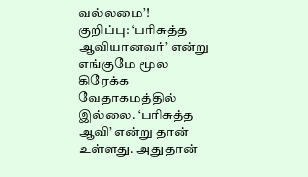வல்லமை’!
குறிப்பு: ‘பரிசுத்த ஆவியானவர்’ என்று எங்குமே மூல கிரேக்க வேதாகமத்தில் இல்லை. ‘பரிசுத்த ஆவி’ என்று தான் உள்ளது. அதுதான்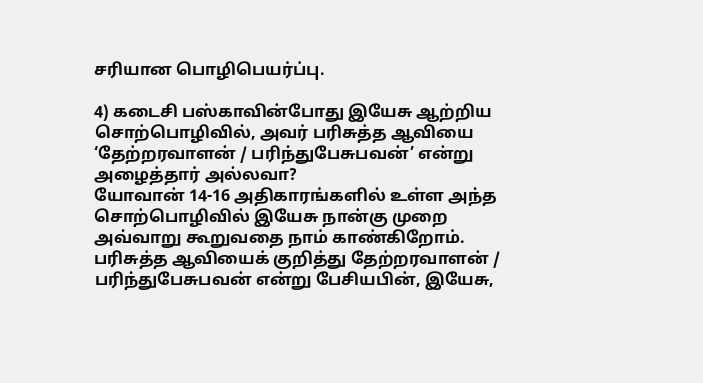சரியான பொழிபெயர்ப்பு.

4) கடைசி பஸ்காவின்போது இயேசு ஆற்றிய சொற்பொழிவில், அவர் பரிசுத்த ஆவியை ‘தேற்றரவாளன் / பரிந்துபேசுபவன்’ என்று அழைத்தார் அல்லவா?
யோவான் 14-16 அதிகாரங்களில் உள்ள அந்த சொற்பொழிவில் இயேசு நான்கு முறை அவ்வாறு கூறுவதை நாம் காண்கிறோம். பரிசுத்த ஆவியைக் குறித்து தேற்றரவாளன் / பரிந்துபேசுபவன் என்று பேசியபின், இயேசு,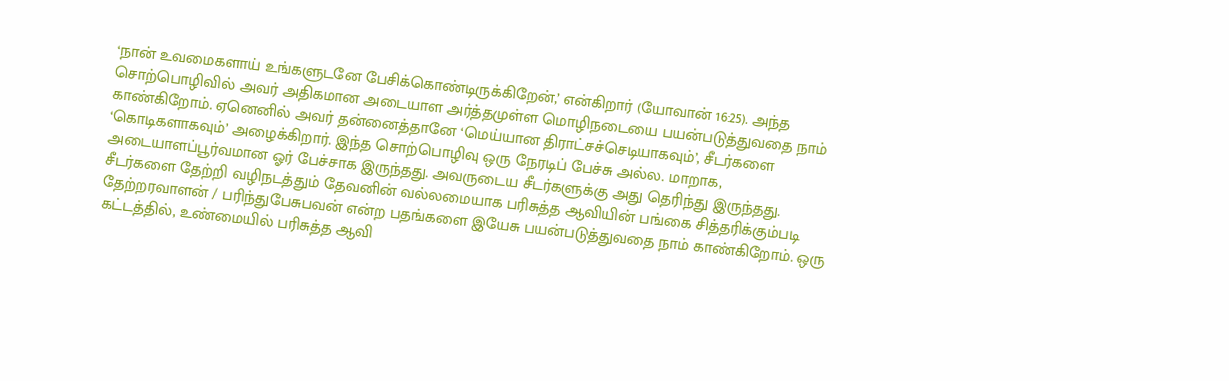‘நான் உவமைகளாய் உங்களுடனே பேசிக்கொண்டிருக்கிறேன்,’ என்கிறார் (யோவான் 16:25). அந்த சொற்பொழிவில் அவர் அதிகமான அடையாள அர்த்தமுள்ள மொழிநடையை பயன்படுத்துவதை நாம் காண்கிறோம். ஏனெனில் அவர் தன்னைத்தானே ‘மெய்யான திராட்சச்செடியாகவும்’, சீடர்களை ‘கொடிகளாகவும்’ அழைக்கிறார். இந்த சொற்பொழிவு ஒரு நேரடிப் பேச்சு அல்ல. மாறாக, அடையாளப்பூர்வமான ஓர் பேச்சாக இருந்தது. அவருடைய சீடர்களுக்கு அது தெரிந்து இருந்தது.
சீடர்களை தேற்றி வழிநடத்தும் தேவனின் வல்லமையாக பரிசுத்த ஆவியின் பங்கை சித்தரிக்கும்படி தேற்றரவாளன் / பரிந்துபேசுபவன் என்ற பதங்களை இயேசு பயன்படுத்துவதை நாம் காண்கிறோம். ஒரு கட்டத்தில், உண்மையில் பரிசுத்த ஆவி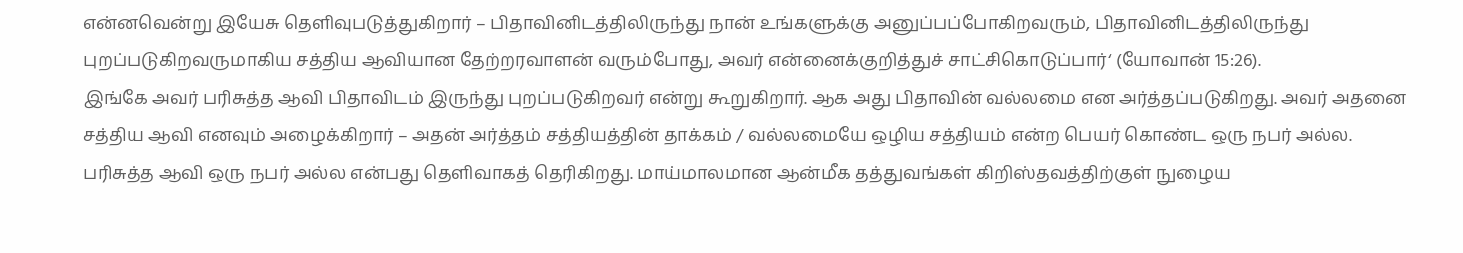என்னவென்று இயேசு தெளிவுபடுத்துகிறார் – பிதாவினிடத்திலிருந்து நான் உங்களுக்கு அனுப்பப்போகிறவரும், பிதாவினிடத்திலிருந்து புறப்படுகிறவருமாகிய சத்திய ஆவியான தேற்றரவாளன் வரும்போது, அவர் என்னைக்குறித்துச் சாட்சிகொடுப்பார்‘ (யோவான் 15:26).
இங்கே அவர் பரிசுத்த ஆவி பிதாவிடம் இருந்து புறப்படுகிறவர் என்று கூறுகிறார். ஆக அது பிதாவின் வல்லமை என அர்த்தப்படுகிறது. அவர் அதனை சத்திய ஆவி எனவும் அழைக்கிறார் – அதன் அர்த்தம் சத்தியத்தின் தாக்கம் / வல்லமையே ஒழிய சத்தியம் என்ற பெயர் கொண்ட ஒரு நபர் அல்ல.
பரிசுத்த ஆவி ஒரு நபர் அல்ல என்பது தெளிவாகத் தெரிகிறது. மாய்மாலமான ஆன்மீக தத்துவங்கள் கிறிஸ்தவத்திற்குள் நுழைய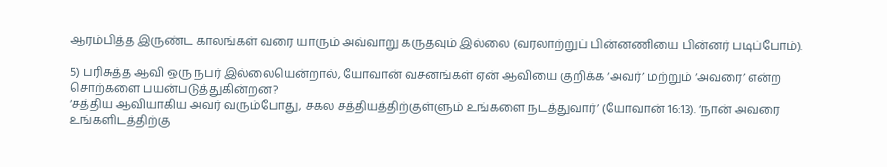ஆரம்பித்த இருண்ட காலங்கள் வரை யாரும் அவ்வாறு கருதவும் இல்லை (வரலாற்றுப் பின்னணியை பின்னர் படிப்போம்).

5) பரிசுத்த ஆவி ஒரு நபர் இல்லையென்றால், யோவான் வசனங்கள் ஏன் ஆவியை குறிக்க ‘அவர்’ மற்றும் ‘அவரை’ என்ற சொற்களை பயன்படுத்துகின்றன?
‘சத்திய ஆவியாகிய அவர் வரும்போது, சகல சத்தியத்திற்குள்ளும் உங்களை நடத்துவார்’ (யோவான் 16:13). ‘நான் அவரை உங்களிடத்திற்கு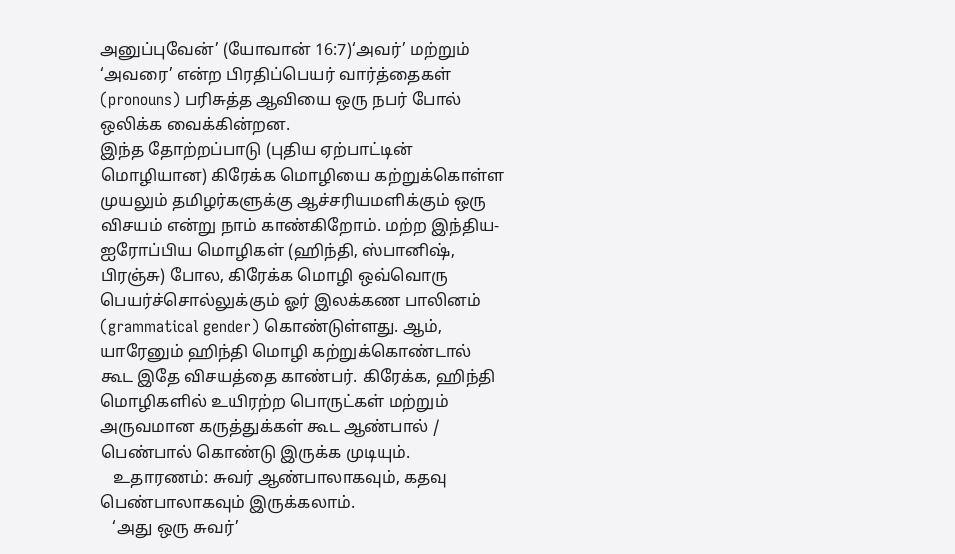அனுப்புவேன்’ (யோவான் 16:7)‘அவர்’ மற்றும் ‘அவரை’ என்ற பிரதிப்பெயர் வார்த்தைகள் (pronouns) பரிசுத்த ஆவியை ஒரு நபர் போல் ஒலிக்க வைக்கின்றன.
இந்த தோற்றப்பாடு (புதிய ஏற்பாட்டின் மொழியான) கிரேக்க மொழியை கற்றுக்கொள்ள முயலும் தமிழர்களுக்கு ஆச்சரியமளிக்கும் ஒரு விசயம் என்று நாம் காண்கிறோம். மற்ற இந்திய-ஐரோப்பிய மொழிகள் (ஹிந்தி, ஸ்பானிஷ், பிரஞ்சு) போல, கிரேக்க மொழி ஒவ்வொரு பெயர்ச்சொல்லுக்கும் ஓர் இலக்கண பாலினம் (grammatical gender) கொண்டுள்ளது. ஆம், யாரேனும் ஹிந்தி மொழி கற்றுக்கொண்டால் கூட இதே விசயத்தை காண்பர். கிரேக்க, ஹிந்தி மொழிகளில் உயிரற்ற பொருட்கள் மற்றும் அருவமான கருத்துக்கள் கூட ஆண்பால் / பெண்பால் கொண்டு இருக்க முடியும்.
   உதாரணம்: சுவர் ஆண்பாலாகவும், கதவு பெண்பாலாகவும் இருக்கலாம்.
   ‘அது ஒரு சுவர்’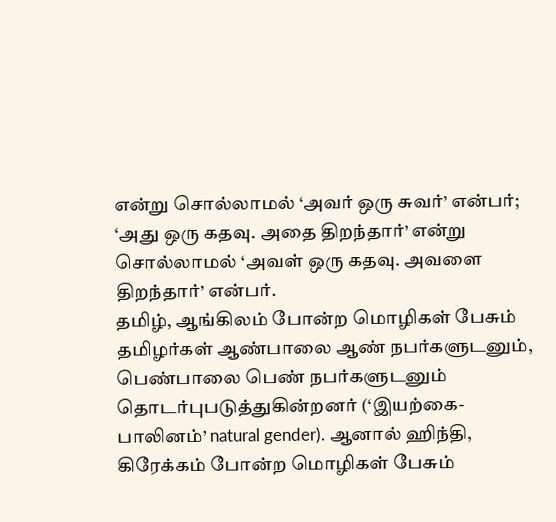என்று சொல்லாமல் ‘அவர் ஒரு சுவர்’ என்பர்; ‘அது ஒரு கதவு. அதை திறந்தார்’ என்று சொல்லாமல் ‘அவள் ஒரு கதவு. அவளை திறந்தார்’ என்பர்.
தமிழ், ஆங்கிலம் போன்ற மொழிகள் பேசும் தமிழர்கள் ஆண்பாலை ஆண் நபர்களுடனும், பெண்பாலை பெண் நபர்களுடனும் தொடர்புபடுத்துகின்றனர் (‘இயற்கை-பாலினம்’ natural gender). ஆனால் ஹிந்தி, கிரேக்கம் போன்ற மொழிகள் பேசும்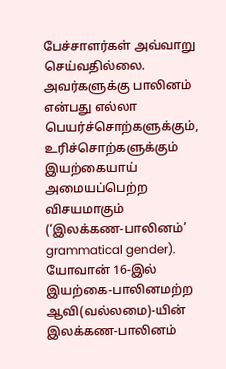பேச்சாளர்கள் அவ்வாறு செய்வதில்லை. அவர்களுக்கு பாலினம் என்பது எல்லா பெயர்ச்சொற்களுக்கும், உரிச்சொற்களுக்கும் இயற்கையாய் அமையப்பெற்ற விசயமாகும் (‘இலக்கண-பாலினம்’ grammatical gender). யோவான் 16-இல் இயற்கை-பாலினமற்ற ஆவி(வல்லமை)-யின் இலக்கண-பாலினம்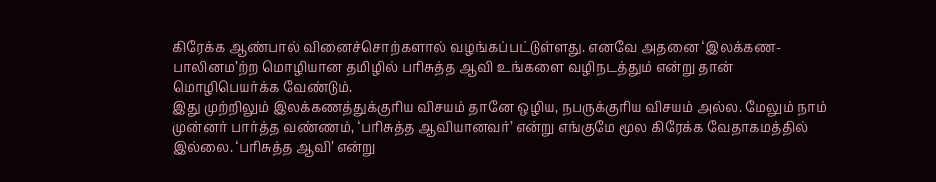கிரேக்க ஆண்பால் வினைச்சொற்களால் வழங்கப்பட்டுள்ளது. எனவே அதனை ‘இலக்கண-பாலினம’ற்ற மொழியான தமிழில் பரிசுத்த ஆவி உங்களை வழிநடத்தும் என்று தான் மொழிபெயர்க்க வேண்டும்.
இது முற்றிலும் இலக்கணத்துக்குரிய விசயம் தானே ஒழிய, நபருக்குரிய விசயம் அல்ல. மேலும் நாம் முன்னர் பார்த்த வண்ணம், ‘பரிசுத்த ஆவியானவர்’ என்று எங்குமே மூல கிரேக்க வேதாகமத்தில் இல்லை. ‘பரிசுத்த ஆவி’ என்று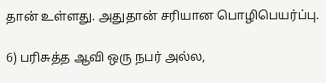தான் உள்ளது. அதுதான் சரியான பொழிபெயர்ப்பு.

6) பரிசுத்த ஆவி ஒரு நபர் அல்ல,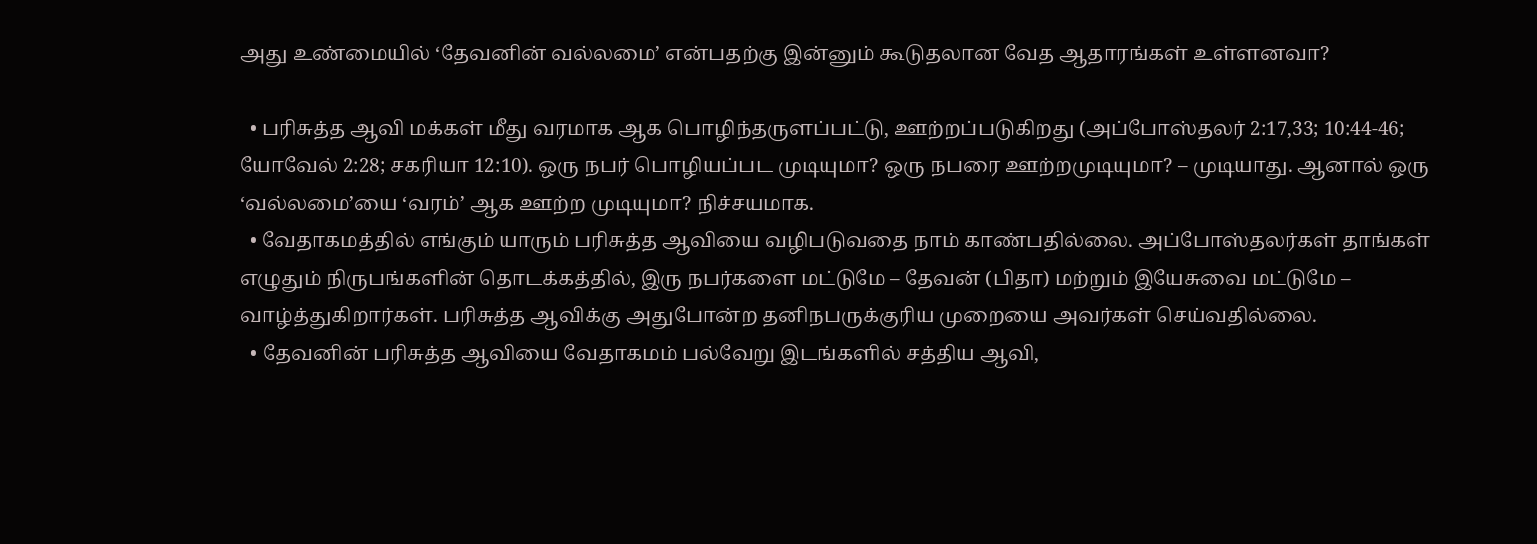அது உண்மையில் ‘தேவனின் வல்லமை’ என்பதற்கு இன்னும் கூடுதலான வேத ஆதாரங்கள் உள்ளனவா?

  • பரிசுத்த ஆவி மக்கள் மீது வரமாக ஆக பொழிந்தருளப்பட்டு, ஊற்றப்படுகிறது (அப்போஸ்தலர் 2:17,33; 10:44-46; யோவேல் 2:28; சகரியா 12:10). ஒரு நபர் பொழியப்பட முடியுமா? ஒரு நபரை ஊற்றமுடியுமா? – முடியாது. ஆனால் ஒரு ‘வல்லமை’யை ‘வரம்’ ஆக ஊற்ற முடியுமா? நிச்சயமாக.
  • வேதாகமத்தில் எங்கும் யாரும் பரிசுத்த ஆவியை வழிபடுவதை நாம் காண்பதில்லை. அப்போஸ்தலர்கள் தாங்கள் எழுதும் நிருபங்களின் தொடக்கத்தில், இரு நபர்களை மட்டுமே – தேவன் (பிதா) மற்றும் இயேசுவை மட்டுமே – வாழ்த்துகிறார்கள். பரிசுத்த ஆவிக்கு அதுபோன்ற தனிநபருக்குரிய முறையை அவர்கள் செய்வதில்லை.
  • தேவனின் பரிசுத்த ஆவியை வேதாகமம் பல்வேறு இடங்களில் சத்திய ஆவி,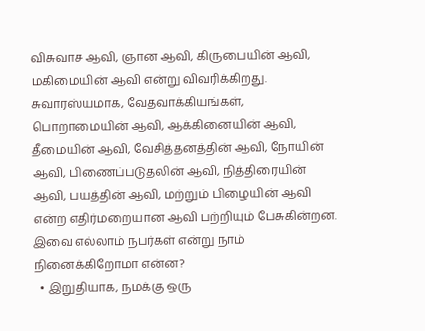விசுவாச ஆவி, ஞான ஆவி, கிருபையின் ஆவி, மகிமையின் ஆவி என்று விவரிக்கிறது. சுவாரஸ்யமாக, வேதவாக்கியங்கள், பொறாமையின் ஆவி, ஆக்கினையின் ஆவி, தீமையின் ஆவி, வேசித்தனத்தின் ஆவி, நோயின் ஆவி, பிணைப்படுதலின் ஆவி, நித்திரையின் ஆவி, பயத்தின் ஆவி, மற்றும் பிழையின் ஆவி என்ற எதிர்மறையான ஆவி பற்றியும் பேசுகின்றன. இவை எல்லாம் நபர்கள் என்று நாம் நினைக்கிறோமா என்ன?
  • இறுதியாக, நமக்கு ஒரு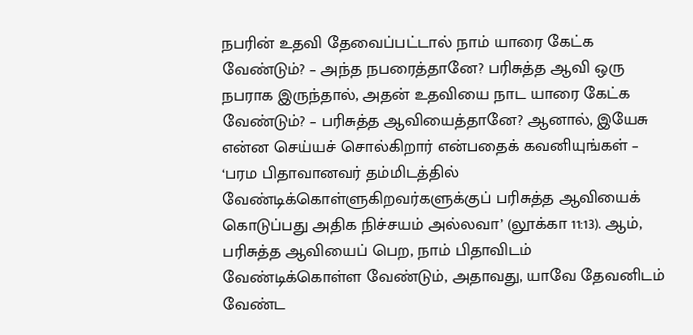நபரின் உதவி தேவைப்பட்டால் நாம் யாரை கேட்க வேண்டும்? – அந்த நபரைத்தானே? பரிசுத்த ஆவி ஒரு நபராக இருந்தால், அதன் உதவியை நாட யாரை கேட்க வேண்டும்? – பரிசுத்த ஆவியைத்தானே? ஆனால், இயேசு என்ன செய்யச் சொல்கிறார் என்பதைக் கவனியுங்கள் – ‘பரம பிதாவானவர் தம்மிடத்தில் வேண்டிக்கொள்ளுகிறவர்களுக்குப் பரிசுத்த ஆவியைக் கொடுப்பது அதிக நிச்சயம் அல்லவா’ (லூக்கா 11:13). ஆம், பரிசுத்த ஆவியைப் பெற, நாம் பிதாவிடம் வேண்டிக்கொள்ள வேண்டும், அதாவது, யாவே தேவனிடம் வேண்ட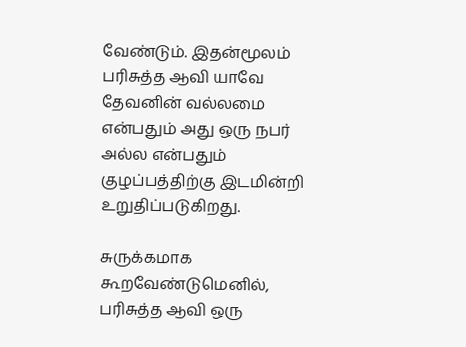வேண்டும். இதன்மூலம் பரிசுத்த ஆவி யாவே தேவனின் வல்லமை என்பதும் அது ஒரு நபர் அல்ல என்பதும் குழப்பத்திற்கு இடமின்றி உறுதிப்படுகிறது.

சுருக்கமாக கூறவேண்டுமெனில், பரிசுத்த ஆவி ஒரு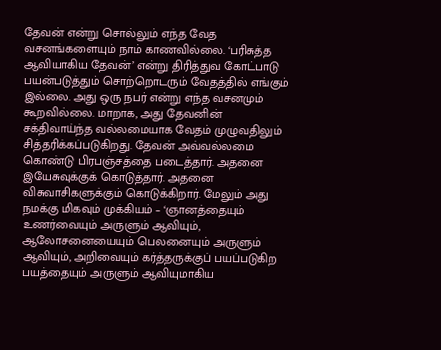தேவன் என்று சொல்லும் எந்த வேத வசனங்களையும் நாம் காணவில்லை. ‘பரிசுத்த ஆவியாகிய தேவன்’ என்று திரித்துவ கோட்பாடு பயன்படுத்தும் சொற்றொடரும் வேதத்தில் எங்கும் இல்லை. அது ஒரு நபர் என்று எந்த வசனமும் கூறவில்லை. மாறாக, அது தேவனின் சக்திவாய்ந்த வல்லமையாக வேதம் முழுவதிலும் சித்தரிக்கப்படுகிறது. தேவன் அவ்வல்லமை கொண்டு பிரபஞ்சத்தை படைத்தார். அதனை இயேசுவுக்குக் கொடுத்தார். அதனை விசுவாசிகளுக்கும் கொடுக்கிறார். மேலும் அது நமக்கு மிகவும் முக்கியம் – ‘ஞானத்தையும் உணர்வையும் அருளும் ஆவியும், ஆலோசனையையும் பெலனையும் அருளும் ஆவியும், அறிவையும் கர்த்தருக்குப் பயப்படுகிற பயத்தையும் அருளும் ஆவியுமாகிய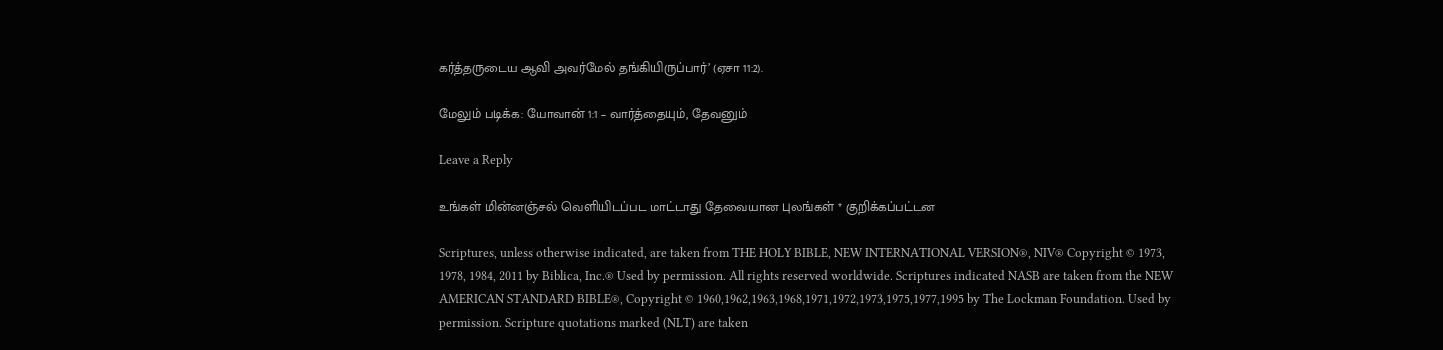கர்த்தருடைய ஆவி அவர்மேல் தங்கியிருப்பார்’ (ஏசா 11:2).

மேலும் படிக்க: யோவான் 1:1 – வார்த்தையும், தேவனும்

Leave a Reply

உங்கள் மின்னஞ்சல் வெளியிடப்பட மாட்டாது தேவையான புலங்கள் * குறிக்கப்பட்டன

Scriptures, unless otherwise indicated, are taken from THE HOLY BIBLE, NEW INTERNATIONAL VERSION®, NIV® Copyright © 1973, 1978, 1984, 2011 by Biblica, Inc.® Used by permission. All rights reserved worldwide. Scriptures indicated NASB are taken from the NEW AMERICAN STANDARD BIBLE®, Copyright © 1960,1962,1963,1968,1971,1972,1973,1975,1977,1995 by The Lockman Foundation. Used by permission. Scripture quotations marked (NLT) are taken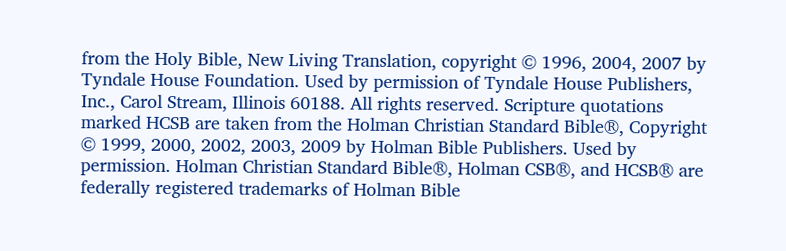from the Holy Bible, New Living Translation, copyright © 1996, 2004, 2007 by Tyndale House Foundation. Used by permission of Tyndale House Publishers, Inc., Carol Stream, Illinois 60188. All rights reserved. Scripture quotations marked HCSB are taken from the Holman Christian Standard Bible®, Copyright © 1999, 2000, 2002, 2003, 2009 by Holman Bible Publishers. Used by permission. Holman Christian Standard Bible®, Holman CSB®, and HCSB® are federally registered trademarks of Holman Bible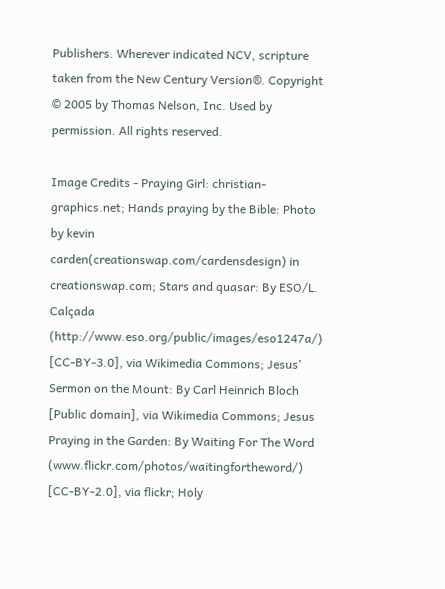Publishers. Wherever indicated NCV, scripture taken from the New Century Version®. Copyright © 2005 by Thomas Nelson, Inc. Used by permission. All rights reserved.

Image Credits - Praying Girl: christian-graphics.net; Hands praying by the Bible: Photo by kevin carden(creationswap.com/cardensdesign) in creationswap.com; Stars and quasar: By ESO/L. Calçada (http://www.eso.org/public/images/eso1247a/) [CC-BY-3.0], via Wikimedia Commons; Jesus' Sermon on the Mount: By Carl Heinrich Bloch [Public domain], via Wikimedia Commons; Jesus Praying in the Garden: By Waiting For The Word (www.flickr.com/photos/waitingfortheword/) [CC-BY-2.0], via flickr; Holy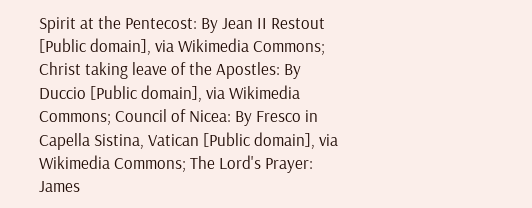Spirit at the Pentecost: By Jean II Restout [Public domain], via Wikimedia Commons; Christ taking leave of the Apostles: By Duccio [Public domain], via Wikimedia Commons; Council of Nicea: By Fresco in Capella Sistina, Vatican [Public domain], via Wikimedia Commons; The Lord's Prayer: James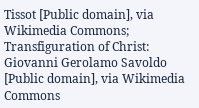Tissot [Public domain], via Wikimedia Commons; Transfiguration of Christ: Giovanni Gerolamo Savoldo [Public domain], via Wikimedia Commons